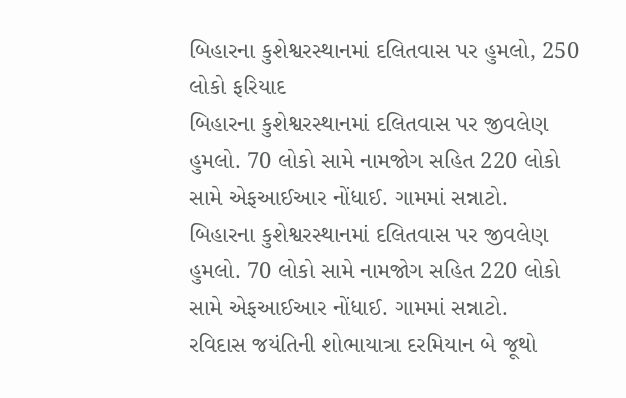બિહારના કુશેશ્વરસ્થાનમાં દલિતવાસ પર હુમલો, 250 લોકો ફરિયાદ
બિહારના કુશેશ્વરસ્થાનમાં દલિતવાસ પર જીવલેણ હુમલો. 70 લોકો સામે નામજોગ સહિત 220 લોકો સામે એફઆઈઆર નોંધાઈ. ગામમાં સન્નાટો.
બિહારના કુશેશ્વરસ્થાનમાં દલિતવાસ પર જીવલેણ હુમલો. 70 લોકો સામે નામજોગ સહિત 220 લોકો સામે એફઆઈઆર નોંધાઈ. ગામમાં સન્નાટો.
રવિદાસ જયંતિની શોભાયાત્રા દરમિયાન બે જૂથો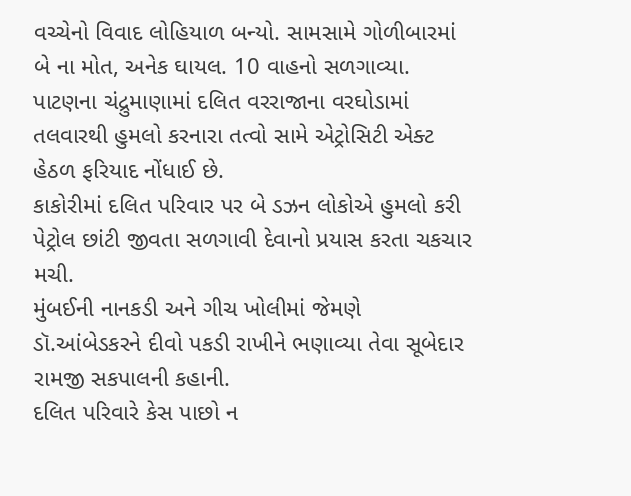વચ્ચેનો વિવાદ લોહિયાળ બન્યો. સામસામે ગોળીબારમાં બે ના મોત, અનેક ઘાયલ. 10 વાહનો સળગાવ્યા.
પાટણના ચંદ્રુમાણામાં દલિત વરરાજાના વરઘોડામાં તલવારથી હુમલો કરનારા તત્વો સામે એટ્રોસિટી એક્ટ હેઠળ ફરિયાદ નોંધાઈ છે.
કાકોરીમાં દલિત પરિવાર પર બે ડઝન લોકોએ હુમલો કરી પેટ્રોલ છાંટી જીવતા સળગાવી દેવાનો પ્રયાસ કરતા ચકચાર મચી.
મુંબઈની નાનકડી અને ગીચ ખોલીમાં જેમણે ડૉ.આંબેડકરને દીવો પકડી રાખીને ભણાવ્યા તેવા સૂબેદાર રામજી સકપાલની કહાની.
દલિત પરિવારે કેસ પાછો ન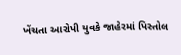ખેંચતા આરોપી યુવકે જાહેરમાં પિસ્તોલ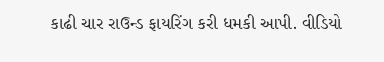કાઢી ચાર રાઉન્ડ ફાયરિંગ કરી ધમકી આપી. વીડિયો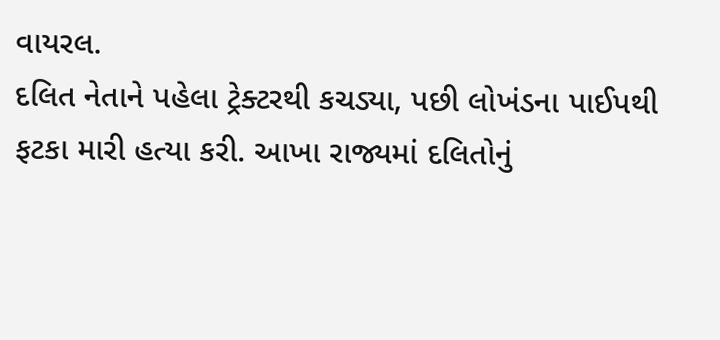વાયરલ.
દલિત નેતાને પહેલા ટ્રેક્ટરથી કચડ્યા, પછી લોખંડના પાઈપથી ફટકા મારી હત્યા કરી. આખા રાજ્યમાં દલિતોનું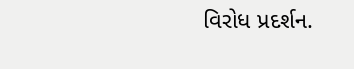વિરોધ પ્રદર્શન.